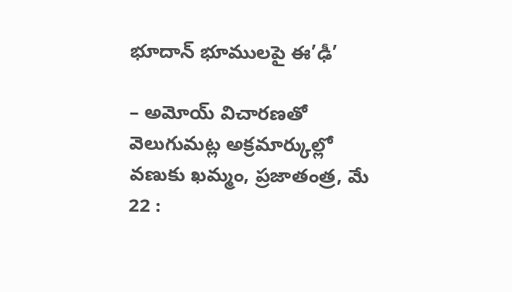భూదాన్ భూములపై ఈ’ఢీ’

– అమోయ్ విచారణతో వెలుగుమట్ల అక్రమార్కుల్లో వణుకు ఖమ్మం, ప్రజాతంత్ర, మే 22 :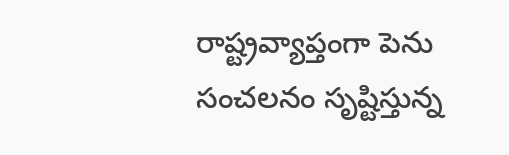రాష్ట్రవ్యాప్తంగా పెను సంచలనం సృష్టిస్తున్న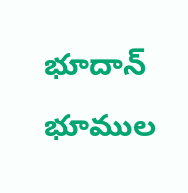భూదాన్ భూముల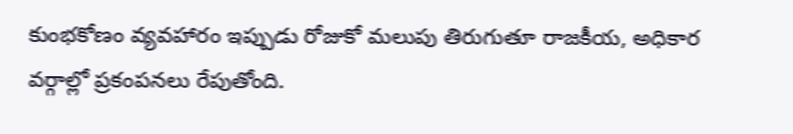కుంభకోణం వ్యవహారం ఇప్పుడు రోజుకో మలుపు తిరుగుతూ రాజకీయ, అధికార వర్గాల్లో ప్రకంపనలు రేపుతోంది.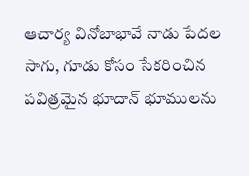ఆచార్య వినోబాభావే నాడు పేదల సాగు, గూడు కోసం సేకరించిన పవిత్రమైన భూదాన్ భూములను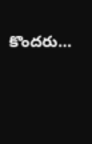కొందరు…